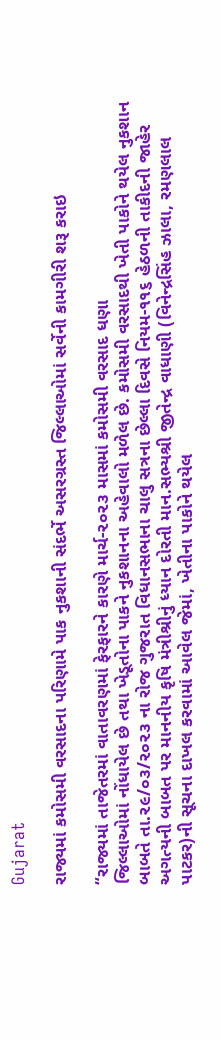Gujarat

રાજ્યમાં કમોસમી વરસાદના પરિણામે પાક નુકશાની સંદર્ભે અસરગ્રસ્ત જિલ્લાઓમાં સર્વેની કામગીરી શરૂ કરાઇ

“રાજ્યમાં તાજેતરમાં વાતાવરણમાં ફેરફારને કારણે માર્ચ-૨૦૨૩ માસમાં કમોસમી વરસાદ ધણા
જિલ્લાઓમાં નોંધાયેલ છે તથા ખેડૂતોના પાકને નુકશાનના અહેવાલો મળેલ છે. કમોસમી વરસાદથી ખેતી પાકોને થયેલ નુકશાન
બાબતે તા.૨૯/૦૩/૨૦૨૩ ના રોજ ગુજરાત વિધાનસભાના ચાલુ સત્રના છેલ્લા દિવસે નિયમ-૧૧૬ હેઠળની તાકીદની જાહેર
અગત્યની બાબત પર માનનીય કૃષિ મંત્રીશ્રીનું ધ્યાન દોરતી માન.સભ્યશ્રી જીતેન્દ્ર વાધાણી (વિનેન્દ્રસિંહ ઝાલા, રમણલાલ
પાટકર)ની સૂચના દાખલ કરવામાં આવેલ જેમાં, ખેતીના પાકોને થયેલ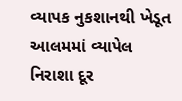વ્યાપક નુકશાનથી ખેડૂત આલમમાં વ્યાપેલ નિરાશા દૂર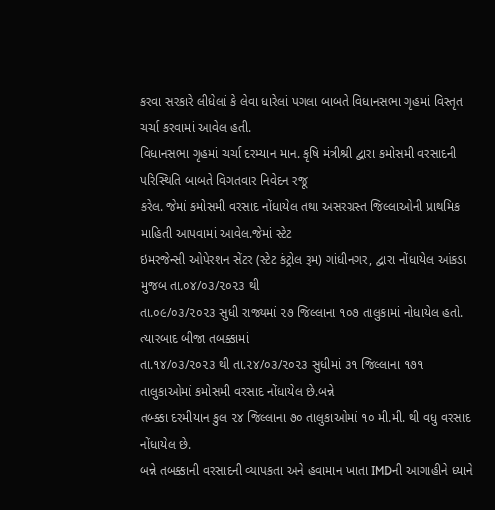કરવા સરકારે લીધેલાં કે લેવા ધારેલાં પગલા બાબતે વિધાનસભા ગૃહમાં વિસ્તૃત ચર્ચા કરવામાં આવેલ હતી.
વિધાનસભા ગૃહમાં ચર્ચા દરમ્યાન માન. કૃષિ મંત્રીશ્રી દ્વારા કમોસમી વરસાદની પરિસ્થિતિ બાબતે વિગતવાર નિવેદન રજૂ
કરેલ. જેમાં કમોસમી વરસાદ નોંધાયેલ તથા અસરગ્રસ્ત જિલ્લાઓની પ્રાથમિક માહિતી આપવામાં આવેલ.જેમાં સ્ટેટ
ઇમરજેન્સી ઓપેરશન સેંટર (સ્ટેટ કંટ્રોલ રૂમ) ગાંધીનગર, દ્વારા નોંધાયેલ આંકડા મુજબ તા.૦૪/૦૩/૨૦૨૩ થી
તા.૦૯/૦૩/૨૦૨૩ સુધી રાજ્યમાં ૨૭ જિલ્લાના ૧૦૭ તાલુકામાં નોધાયેલ હતો. ત્યારબાદ બીજા તબક્કામાં
તા.૧૪/૦૩/૨૦૨૩ થી તા.૨૪/૦૩/૨૦૨૩ સુધીમાં ૩૧ જિલ્લાના ૧૭૧ તાલુકાઓમાં કમોસમી વરસાદ નોંધાયેલ છે.બન્ને
તબ્ક્કા દરમીયાન કુલ ૨૪ જિલ્લાના ૭૦ તાલુકાઓમાં ૧૦ મી.મી. થી વધુ વરસાદ નોંધાયેલ છે.
બન્ને તબક્કાની વરસાદની વ્યાપકતા અને હવામાન ખાતા IMDની આગાહીને ધ્યાને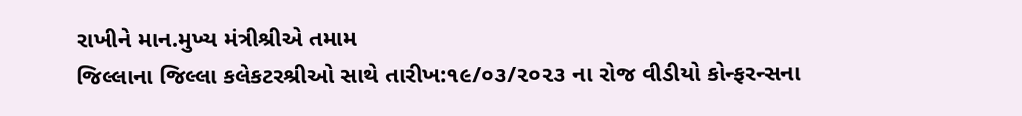રાખીને માન.મુખ્ય મંત્રીશ્રીએ તમામ
જિલ્લાના જિલ્લા કલેકટરશ્રીઓ સાથે તારીખ:૧૯/૦૩/૨૦૨૩ ના રોજ વીડીયો કોન્ફરન્સના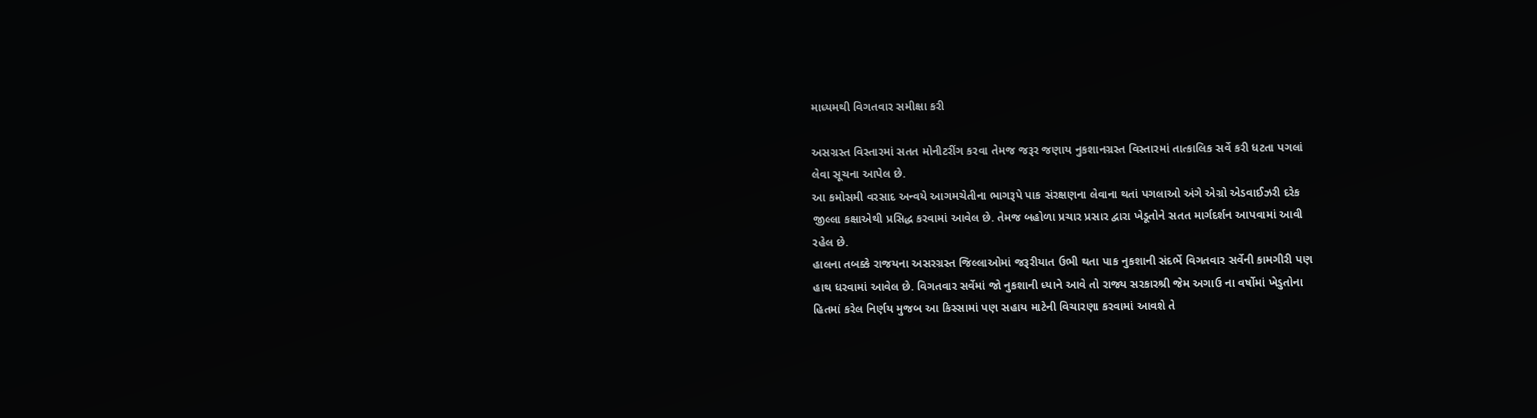માધ્યમથી વિગતવાર સમીક્ષા કરી

અસગ્રસ્ત વિસ્તારમાં સતત મોનીટરીંગ કરવા તેમજ જરૂર જણાય નુકશાનગ્રસ્ત વિસ્તારમાં તાત્કાલિક સર્વે કરી ધટતા પગલાં
લેવા સૂચના આપેલ છે.
આ કમોસમી વરસાદ અન્વયે આગમચેતીના ભાગરૂપે પાક સંરક્ષણના લેવાના થતાં પગલાઓ અંગે એગ્રો એડવાઈઝરી દરેક
જીલ્લા કક્ષાએથી પ્રસિદ્ધ કરવામાં આવેલ છે. તેમજ બહોળા પ્રચાર પ્રસાર દ્વારા ખેડૂતોને સતત માર્ગદર્શન આપવામાં આવી
રહેલ છે.
હાલના તબક્કે રાજયના અસરગ્રસ્ત જિલ્લાઓમાં જરૂરીયાત ઉભી થતા પાક નુકશાની સંદર્ભે વિગતવાર સર્વેની કામગીરી પણ
હાથ ધરવામાં આવેલ છે. વિગતવાર સર્વેમાં જો નુકશાની ધ્યાને આવે તો રાજ્ય સરકારશ્રી જેમ અગાઉ ના વર્ષોમાં ખેડુતોના
હિતમાં કરેલ નિર્ણય મુજબ આ કિસ્સામાં પણ સહાય માટેની વિચારણા કરવામાં આવશે તે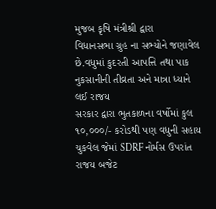મુજબ કૃષિ મંત્રીશ્રી દ્વારા
વિધાનસભા ગ્રુહ ના સભ્યોને જણાવેલ છે.વધુમાં કુદરતી આપત્તિ તથા પાક નુકસાનીની તીવ્રતા અને માત્રા ધ્યાને લઈ રાજય
સરકાર દ્વારા ભુતકાળના વર્ષોમાં કુલ ૧૦,૦૦૦/- કરોડથી પણ વધુની સહાય ચુકવેલ જેમાં SDRF નોર્મસ ઉપરાંત રાજય બજેટ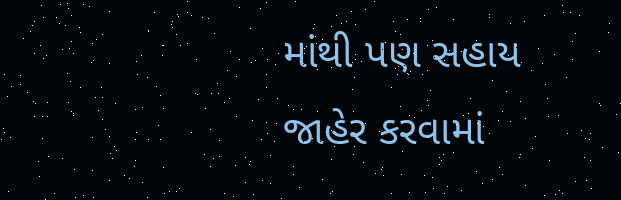માંથી પણ સહાય જાહેર કરવામાં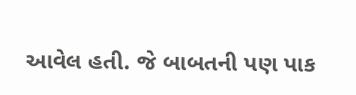આવેલ હતી. જે બાબતની પણ પાક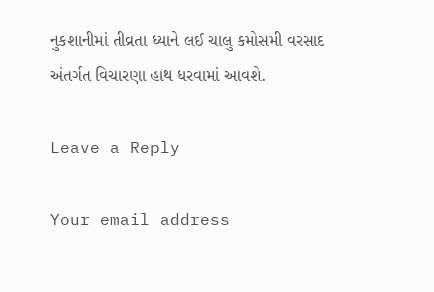નુકશાનીમાં તીવ્રતા ધ્યાને લઈ ચાલુ કમોસમી વરસાદ
અંતર્ગત વિચારણા હાથ ધરવામાં આવશે.

Leave a Reply

Your email address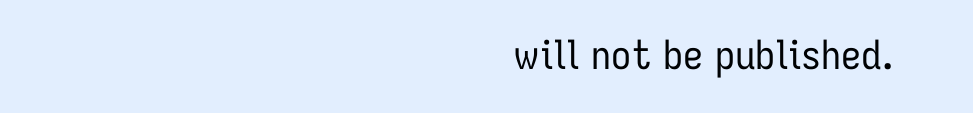will not be published.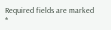Required fields are marked *